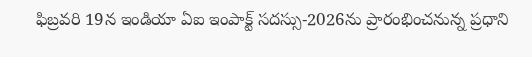ఫిబ్రవరి 19న ఇండియా ఏఐ ఇంపాక్ట్ సదస్సు-2026ను ప్రారంభించనున్న ప్రధాని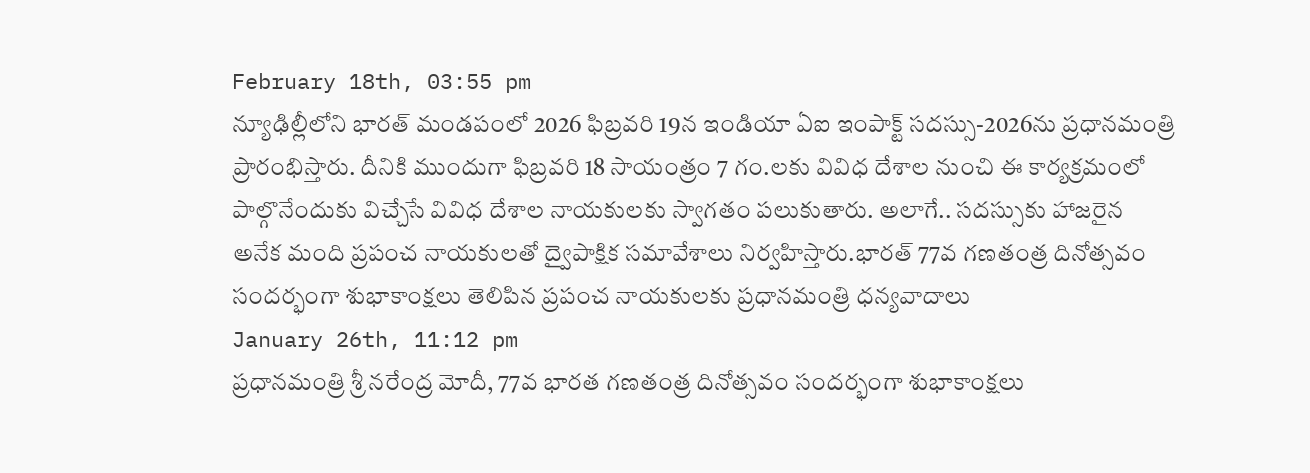February 18th, 03:55 pm
న్యూఢిల్లీలోని భారత్ మండపంలో 2026 ఫిబ్రవరి 19న ఇండియా ఏఐ ఇంపాక్ట్ సదస్సు-2026ను ప్రధానమంత్రి ప్రారంభిస్తారు. దీనికి ముందుగా ఫిబ్రవరి 18 సాయంత్రం 7 గం.లకు వివిధ దేశాల నుంచి ఈ కార్యక్రమంలో పాల్గొనేందుకు విచ్చేసే వివిధ దేశాల నాయకులకు స్వాగతం పలుకుతారు. అలాగే.. సదస్సుకు హాజరైన అనేక మంది ప్రపంచ నాయకులతో ద్వైపాక్షిక సమావేశాలు నిర్వహిస్తారు.భారత్ 77వ గణతంత్ర దినోత్సవం సందర్భంగా శుభాకాంక్షలు తెలిపిన ప్రపంచ నాయకులకు ప్రధానమంత్రి ధన్యవాదాలు
January 26th, 11:12 pm
ప్రధానమంత్రి శ్రీ నరేంద్ర మోదీ, 77వ భారత గణతంత్ర దినోత్సవం సందర్భంగా శుభాకాంక్షలు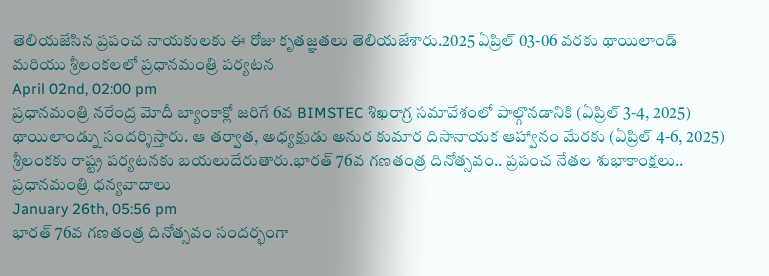తెలియజేసిన ప్రపంచ నాయకులకు ఈ రోజు కృతజ్ఞతలు తెలియజేశారు.2025 ఏప్రిల్ 03-06 వరకు థాయిలాండ్ మరియు శ్రీలంకలలో ప్రధానమంత్రి పర్యటన
April 02nd, 02:00 pm
ప్రధానమంత్రి నరేంద్ర మోదీ బ్యాంకాక్లో జరిగే 6వ BIMSTEC శిఖరాగ్ర సమావేశంలో పాల్గొనడానికి (ఏప్రిల్ 3-4, 2025) థాయిలాండ్ను సందర్శిస్తారు. ఆ తర్వాత, అధ్యక్షుడు అనుర కుమార దిసానాయక ఆహ్వానం మేరకు (ఏప్రిల్ 4-6, 2025) శ్రీలంకకు రాష్ట్ర పర్యటనకు బయలుదేరుతారు.భారత్ 76వ గణతంత్ర దినోత్సవం.. ప్రపంచ నేతల శుభాకాంక్షలు.. ప్రధానమంత్రి ధన్యవాదాలు
January 26th, 05:56 pm
భారత్ 76వ గణతంత్ర దినోత్సవం సందర్భంగా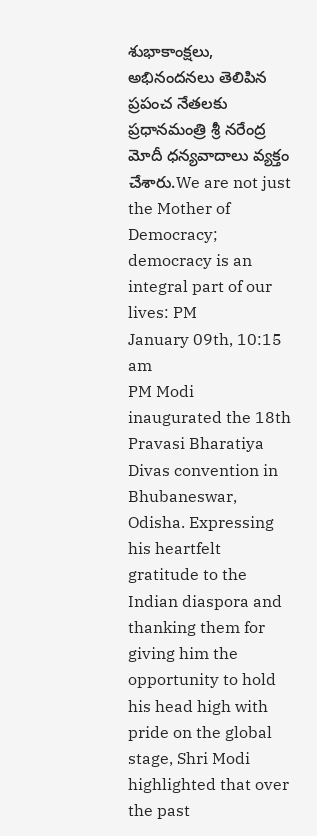శుభాకాంక్షలు, అభినందనలు తెలిపిన ప్రపంచ నేతలకు ప్రధానమంత్రి శ్రీ నరేంద్ర మోదీ ధన్యవాదాలు వ్యక్తం చేశారు.We are not just the Mother of Democracy; democracy is an integral part of our lives: PM
January 09th, 10:15 am
PM Modi inaugurated the 18th Pravasi Bharatiya Divas convention in Bhubaneswar, Odisha. Expressing his heartfelt gratitude to the Indian diaspora and thanking them for giving him the opportunity to hold his head high with pride on the global stage, Shri Modi highlighted that over the past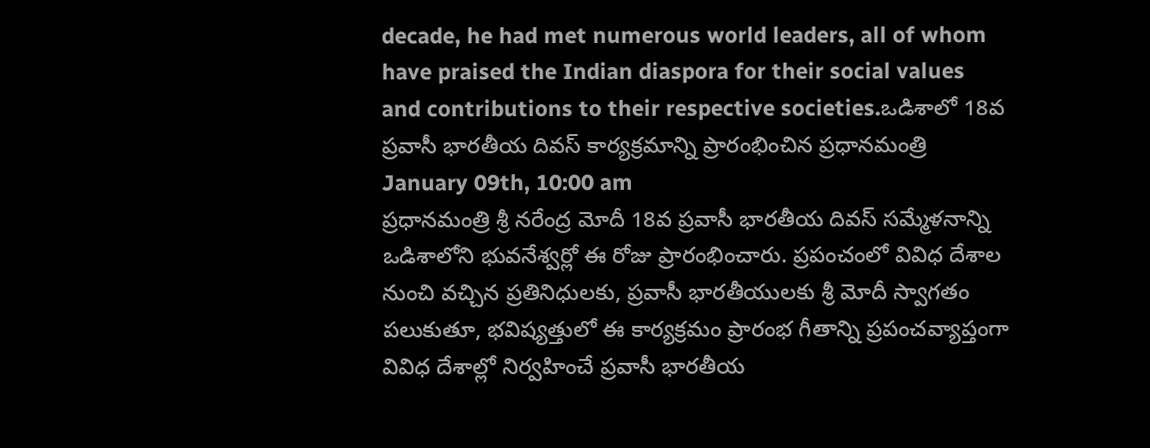decade, he had met numerous world leaders, all of whom have praised the Indian diaspora for their social values and contributions to their respective societies.ఒడిశాలో 18వ ప్రవాసీ భారతీయ దివస్ కార్యక్రమాన్ని ప్రారంభించిన ప్రధానమంత్రి
January 09th, 10:00 am
ప్రధానమంత్రి శ్రీ నరేంద్ర మోదీ 18వ ప్రవాసీ భారతీయ దివస్ సమ్మేళనాన్ని ఒడిశాలోని భువనేశ్వర్లో ఈ రోజు ప్రారంభించారు. ప్రపంచంలో వివిధ దేశాల నుంచి వచ్చిన ప్రతినిధులకు, ప్రవాసీ భారతీయులకు శ్రీ మోదీ స్వాగతం పలుకుతూ, భవిష్యత్తులో ఈ కార్యక్రమం ప్రారంభ గీతాన్ని ప్రపంచవ్యాప్తంగా వివిధ దేశాల్లో నిర్వహించే ప్రవాసీ భారతీయ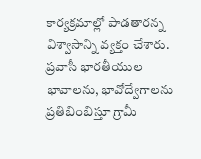కార్యక్రమాల్లో పాడతారన్న విశ్వాసాన్ని వ్యక్తం చేశారు. ప్రవాసీ భారతీయుల భావాలను, భావోద్వేగాలను ప్రతిబింబిస్తూ గ్రామీ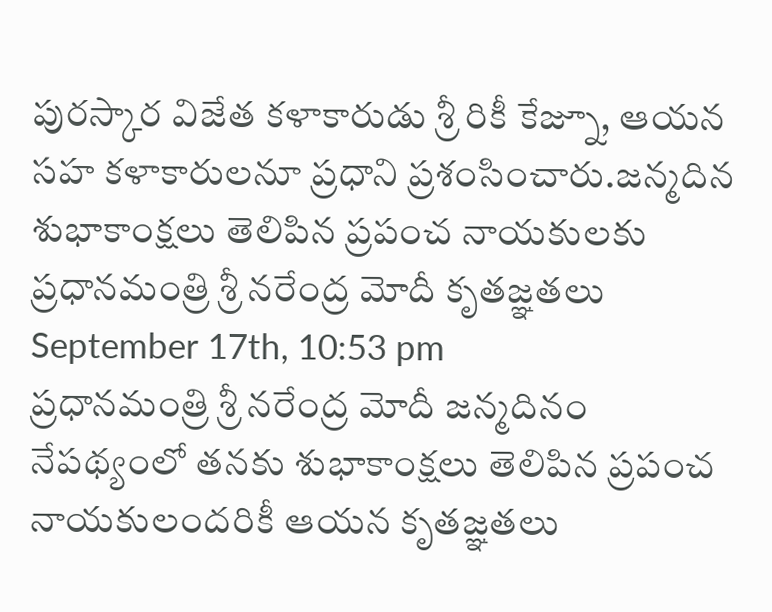పురస్కార విజేత కళాకారుడు శ్రీ రికీ కేజ్నూ, ఆయన సహ కళాకారులనూ ప్రధాని ప్రశంసించారు.జన్మదిన శుభాకాంక్షలు తెలిపిన ప్రపంచ నాయకులకు ప్రధానమంత్రి శ్రీ నరేంద్ర మోదీ కృతజ్ఞతలు
September 17th, 10:53 pm
ప్రధానమంత్రి శ్రీ నరేంద్ర మోదీ జన్మదినం నేపథ్యంలో తనకు శుభాకాంక్షలు తెలిపిన ప్రపంచ నాయకులందరికీ ఆయన కృతజ్ఞతలు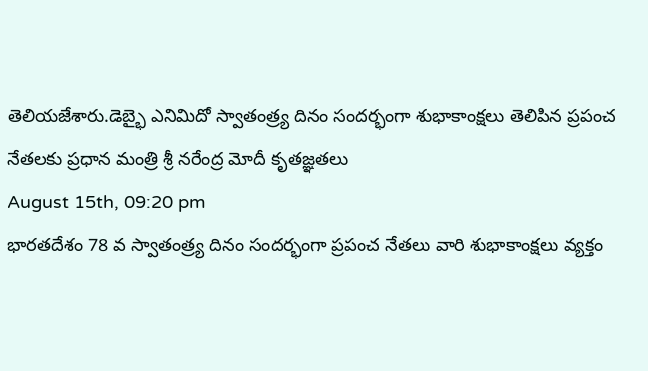తెలియజేశారు.డెబ్భై ఎనిమిదో స్వాతంత్ర్య దినం సందర్భంగా శుభాకాంక్షలు తెలిపిన ప్రపంచ నేతలకు ప్రధాన మంత్రి శ్రీ నరేంద్ర మోదీ కృతజ్ఞతలు
August 15th, 09:20 pm
భారతదేశం 78 వ స్వాతంత్ర్య దినం సందర్భంగా ప్రపంచ నేతలు వారి శుభాకాంక్షలు వ్యక్తం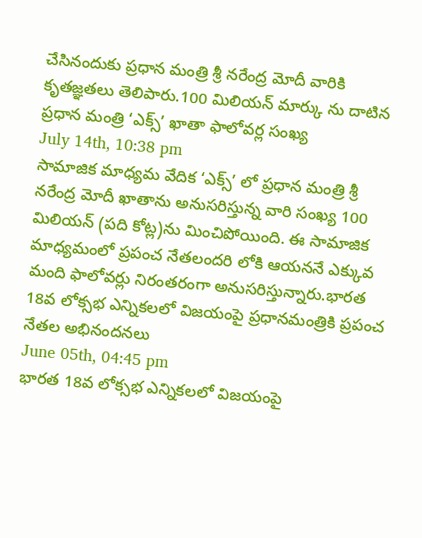చేసినందుకు ప్రధాన మంత్రి శ్రీ నరేంద్ర మోదీ వారికి కృతజ్ఞతలు తెలిపారు.100 మిలియన్ మార్కు ను దాటిన ప్రధాన మంత్రి ‘ఎక్స్’ ఖాతా ఫాలోవర్ల సంఖ్య
July 14th, 10:38 pm
సామాజిక మాధ్యమ వేదిక ‘ఎక్స్’ లో ప్రధాన మంత్రి శ్రీ నరేంద్ర మోదీ ఖాతాను అనుసరిస్తున్న వారి సంఖ్య 100 మిలియన్ (పది కోట్ల)ను మించిపోయింది. ఈ సామాజిక మాధ్యమంలో ప్రపంచ నేతలందరి లోకి ఆయననే ఎక్కువ మంది ఫాలోవర్లు నిరంతరంగా అనుసరిస్తున్నారు.భారత 18వ లోక్సభ ఎన్నికలలో విజయంపై ప్రధానమంత్రికి ప్రపంచ నేతల అభినందనలు
June 05th, 04:45 pm
భారత 18వ లోక్సభ ఎన్నికలలో విజయంపై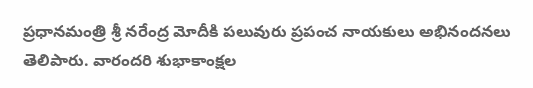ప్రధానమంత్రి శ్రీ నరేంద్ర మోదీకి పలువురు ప్రపంచ నాయకులు అభినందనలు తెలిపారు. వారందరి శుభాకాంక్షల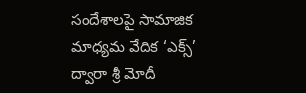సందేశాలపై సామాజిక మాధ్యమ వేదిక ‘ఎక్స్’ ద్వారా శ్రీ మోదీ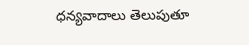ధన్యవాదాలు తెలుపుతూ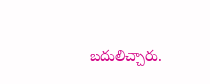బదులిచ్చారు.